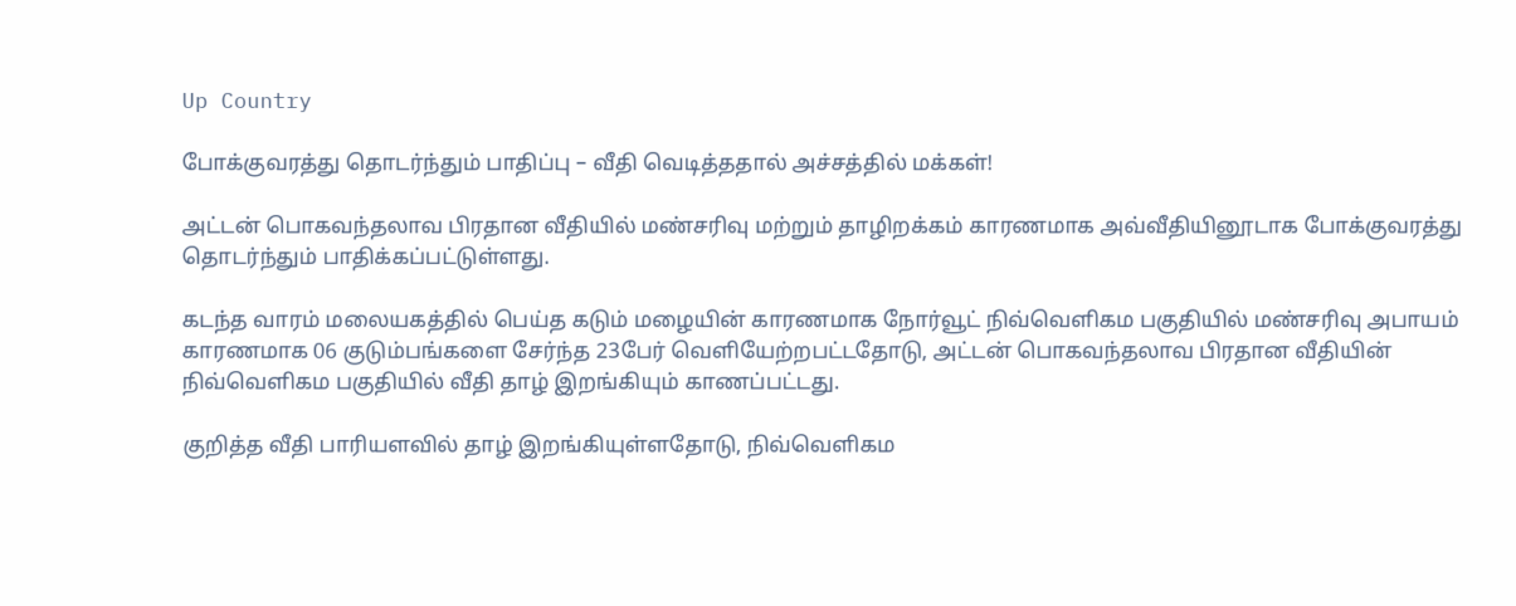Up Country

போக்குவரத்து தொடர்ந்தும் பாதிப்பு – வீதி வெடித்ததால் அச்சத்தில் மக்கள்!

அட்டன் பொகவந்தலாவ பிரதான வீதியில் மண்சரிவு மற்றும் தாழிறக்கம் காரணமாக அவ்வீதியினூடாக போக்குவரத்து தொடர்ந்தும் பாதிக்கப்பட்டுள்ளது.

கடந்த வாரம் மலையகத்தில் பெய்த கடும் மழையின் காரணமாக நோர்வூட் நிவ்வெளிகம பகுதியில் மண்சரிவு அபாயம் காரணமாக 06 குடும்பங்களை சேர்ந்த 23பேர் வெளியேற்றபட்டதோடு, அட்டன் பொகவந்தலாவ பிரதான வீதியின் நிவ்வெளிகம பகுதியில் வீதி தாழ் இறங்கியும் காணப்பட்டது.

குறித்த வீதி பாரியளவில் தாழ் இறங்கியுள்ளதோடு, நிவ்வெளிகம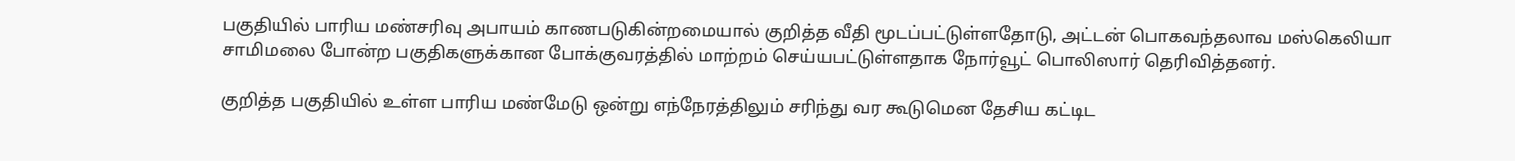பகுதியில் பாரிய மண்சரிவு அபாயம் காணபடுகின்றமையால் குறித்த வீதி மூடப்பட்டுள்ளதோடு, அட்டன் பொகவந்தலாவ மஸ்கெலியா சாமிமலை போன்ற பகுதிகளுக்கான போக்குவரத்தில் மாற்றம் செய்யபட்டுள்ளதாக நோர்வூட் பொலிஸார் தெரிவித்தனர்.

குறித்த பகுதியில் உள்ள பாரிய மண்மேடு ஒன்று எந்நேரத்திலும் சரிந்து வர கூடுமென தேசிய கட்டிட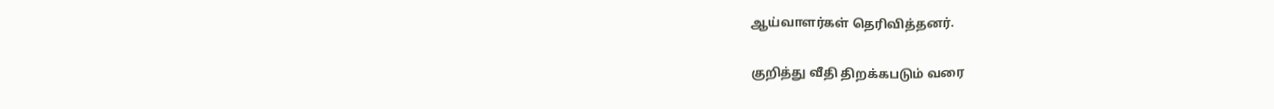ஆய்வாளர்கள் தெரிவித்தனர்.

குறித்து வீதி திறக்கபடும் வரை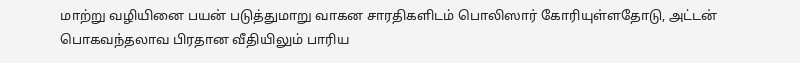மாற்று வழியினை பயன் படுத்துமாறு வாகன சாரதிகளிடம் பொலிஸார் கோரியுள்ளதோடு, அட்டன் பொகவந்தலாவ பிரதான வீதியிலும் பாரிய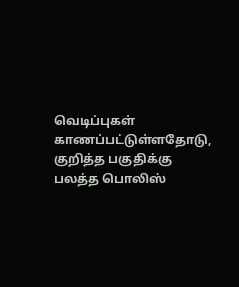வெடிப்புகள் காணப்பட்டுள்ளதோடு, குறித்த பகுதிக்கு பலத்த பொலிஸ்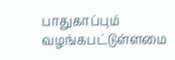பாதுகாப்பும் வழங்கபட்டுள்ளமை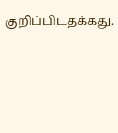குறிப்பிடதக்கது.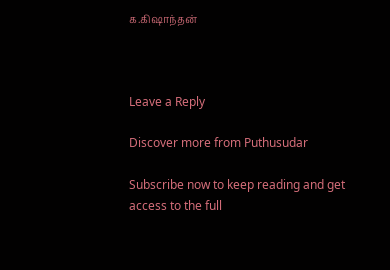க.கிஷாந்தன்



Leave a Reply

Discover more from Puthusudar

Subscribe now to keep reading and get access to the full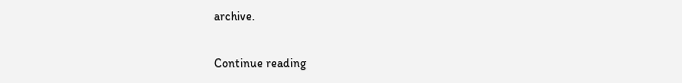archive.

Continue reading